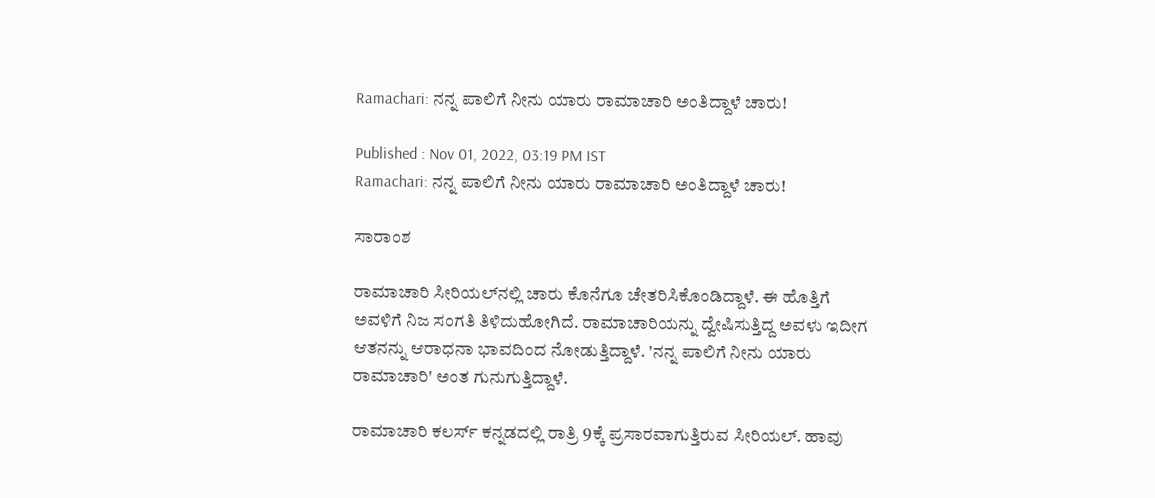Ramachari: ನನ್ನ ಪಾಲಿಗೆ ನೀನು ಯಾರು ರಾಮಾಚಾರಿ ಅಂತಿದ್ದಾಳೆ ಚಾರು!

Published : Nov 01, 2022, 03:19 PM IST
Ramachari: ನನ್ನ ಪಾಲಿಗೆ ನೀನು ಯಾರು ರಾಮಾಚಾರಿ ಅಂತಿದ್ದಾಳೆ ಚಾರು!

ಸಾರಾಂಶ

ರಾಮಾಚಾರಿ ಸೀರಿಯಲ್‌ನಲ್ಲಿ ಚಾರು ಕೊನೆಗೂ ಚೇತರಿಸಿಕೊಂಡಿದ್ದಾಳೆ. ಈ ಹೊತ್ತಿಗೆ ಅವಳಿಗೆ ನಿಜ ಸಂಗತಿ ತಿಳಿದುಹೋಗಿದೆ. ರಾಮಾಚಾರಿಯನ್ನು ದ್ವೇಷಿಸುತ್ತಿದ್ದ ಅವಳು ಇದೀಗ ಆತನನ್ನು ಆರಾಧನಾ ಭಾವದಿಂದ ನೋಡುತ್ತಿದ್ದಾಳೆ. 'ನನ್ನ ಪಾಲಿಗೆ ನೀನು ಯಾರು ರಾಮಾಚಾರಿ' ಅಂತ ಗುನುಗುತ್ತಿದ್ದಾಳೆ.

ರಾಮಾಚಾರಿ ಕಲರ್ಸ್ ಕನ್ನಡದಲ್ಲಿ ರಾತ್ರಿ 9ಕ್ಕೆ ಪ್ರಸಾರವಾಗುತ್ತಿರುವ ಸೀರಿಯಲ್. ಹಾವು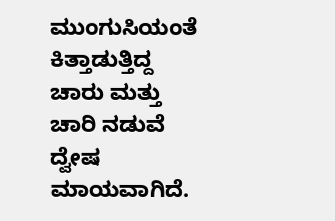ಮುಂಗುಸಿಯಂತೆ ಕಿತ್ತಾಡುತ್ತಿದ್ದ ಚಾರು ಮತ್ತು ಚಾರಿ ನಡುವೆ ದ್ವೇಷ ಮಾಯವಾಗಿದೆ.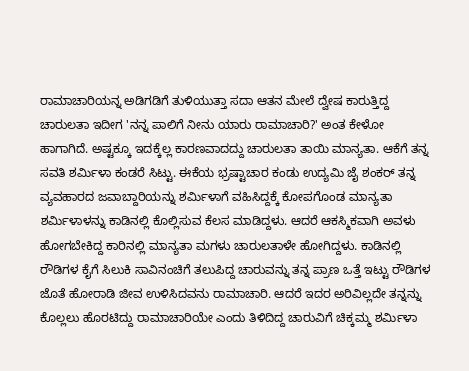ರಾಮಾಚಾರಿಯನ್ನ ಅಡಿಗಡಿಗೆ ತುಳಿಯುತ್ತಾ ಸದಾ ಆತನ ಮೇಲೆ ದ್ವೇಷ ಕಾರುತ್ತಿದ್ದ ಚಾರುಲತಾ ಇದೀಗ 'ನನ್ನ ಪಾಲಿಗೆ ನೀನು ಯಾರು ರಾಮಾಚಾರಿ?' ಅಂತ ಕೇಳೋ ಹಾಗಾಗಿದೆ. ಅಷ್ಟಕ್ಕೂ ಇದಕ್ಕೆಲ್ಲ ಕಾರಣವಾದದ್ದು ಚಾರುಲತಾ ತಾಯಿ ಮಾನ್ಯತಾ. ಆಕೆಗೆ ತನ್ನ ಸವತಿ ಶರ್ಮಿಳಾ ಕಂಡರೆ ಸಿಟ್ಟು. ಈಕೆಯ ಭ್ರಷ್ಟಾಚಾರ ಕಂಡು ಉದ್ಯಮಿ ಜೈ ಶಂಕರ್ ತನ್ನ ವ್ಯವಹಾರದ ಜವಾಬ್ದಾರಿಯನ್ನು ಶರ್ಮಿಳಾಗೆ ವಹಿಸಿದ್ದಕ್ಕೆ ಕೋಪಗೊಂಡ ಮಾನ್ಯತಾ ಶರ್ಮಿಳಾಳನ್ನು ಕಾಡಿನಲ್ಲಿ ಕೊಲ್ಲಿಸುವ ಕೆಲಸ ಮಾಡಿದ್ದಳು. ಆದರೆ ಆಕಸ್ಮಿಕವಾಗಿ ಅವಳು ಹೋಗಬೇಕಿದ್ದ ಕಾರಿನಲ್ಲಿ ಮಾನ್ಯತಾ ಮಗಳು ಚಾರುಲತಾಳೇ ಹೋಗಿದ್ದಳು. ಕಾಡಿನಲ್ಲಿ ರೌಡಿಗಳ ಕೈಗೆ ಸಿಲುಕಿ ಸಾವಿನಂಚಿಗೆ ತಲುಪಿದ್ದ ಚಾರುವನ್ನು ತನ್ನ ಪ್ರಾಣ ಒತ್ತೆ ಇಟ್ಟು ರೌಡಿಗಳ ಜೊತೆ ಹೋರಾಡಿ ಜೀವ ಉಳಿಸಿದವನು ರಾಮಾಚಾರಿ. ಆದರೆ ಇದರ ಅರಿವಿಲ್ಲದೇ ತನ್ನನ್ನು ಕೊಲ್ಲಲು ಹೊರಟಿದ್ದು ರಾಮಾಚಾರಿಯೇ ಎಂದು ತಿಳಿದಿದ್ದ ಚಾರುವಿಗೆ ಚಿಕ್ಕಮ್ಮ ಶರ್ಮಿಳಾ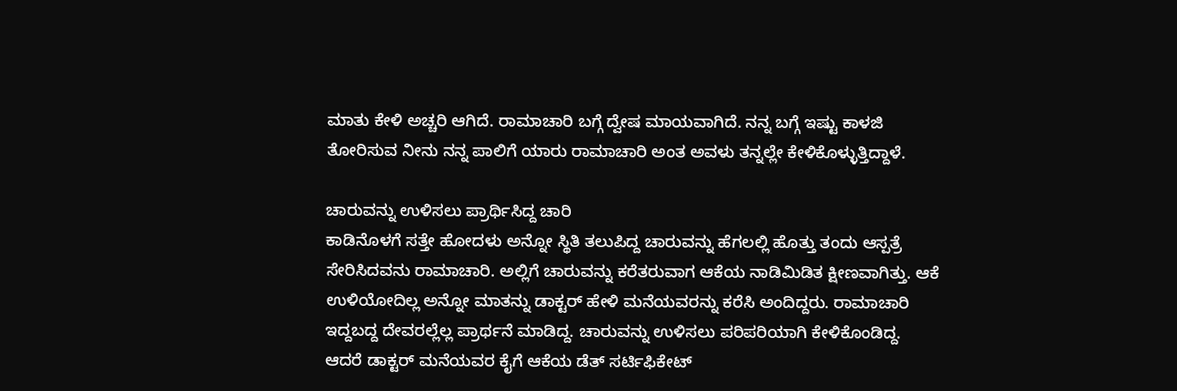ಮಾತು ಕೇಳಿ ಅಚ್ಚರಿ ಆಗಿದೆ. ರಾಮಾಚಾರಿ ಬಗ್ಗೆ ದ್ವೇಷ ಮಾಯವಾಗಿದೆ. ನನ್ನ ಬಗ್ಗೆ ಇಷ್ಟು ಕಾಳಜಿ ತೋರಿಸುವ ನೀನು ನನ್ನ ಪಾಲಿಗೆ ಯಾರು ರಾಮಾಚಾರಿ ಅಂತ ಅವಳು ತನ್ನಲ್ಲೇ ಕೇಳಿಕೊಳ್ಳುತ್ತಿದ್ದಾಳೆ.

ಚಾರುವನ್ನು ಉಳಿಸಲು ಪ್ರಾರ್ಥಿಸಿದ್ದ ಚಾರಿ
ಕಾಡಿನೊಳಗೆ ಸತ್ತೇ ಹೋದಳು ಅನ್ನೋ ಸ್ಥಿತಿ ತಲುಪಿದ್ದ ಚಾರುವನ್ನು ಹೆಗಲಲ್ಲಿ ಹೊತ್ತು ತಂದು ಆಸ್ಪತ್ರೆ ಸೇರಿಸಿದವನು ರಾಮಾಚಾರಿ. ಅಲ್ಲಿಗೆ ಚಾರುವನ್ನು ಕರೆತರುವಾಗ ಆಕೆಯ ನಾಡಿಮಿಡಿತ ಕ್ಷೀಣವಾಗಿತ್ತು. ಆಕೆ ಉಳಿಯೋದಿಲ್ಲ ಅನ್ನೋ ಮಾತನ್ನು ಡಾಕ್ಟರ್ ಹೇಳಿ ಮನೆಯವರನ್ನು ಕರೆಸಿ ಅಂದಿದ್ದರು. ರಾಮಾಚಾರಿ ಇದ್ದಬದ್ದ ದೇವರಲ್ಲೆಲ್ಲ ಪ್ರಾರ್ಥನೆ ಮಾಡಿದ್ದ. ಚಾರುವನ್ನು ಉಳಿಸಲು ಪರಿಪರಿಯಾಗಿ ಕೇಳಿಕೊಂಡಿದ್ದ. ಆದರೆ ಡಾಕ್ಟರ್ ಮನೆಯವರ ಕೈಗೆ ಆಕೆಯ ಡೆತ್ ಸರ್ಟಿಫಿಕೇಟ್‌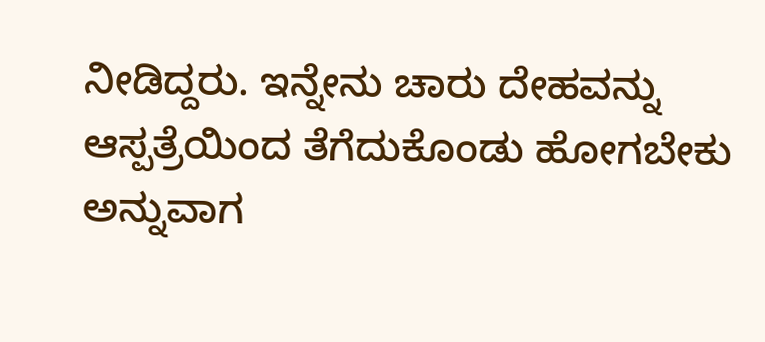ನೀಡಿದ್ದರು. ಇನ್ನೇನು ಚಾರು ದೇಹವನ್ನು ಆಸ್ಪತ್ರೆಯಿಂದ ತೆಗೆದುಕೊಂಡು ಹೋಗಬೇಕು ಅನ್ನುವಾಗ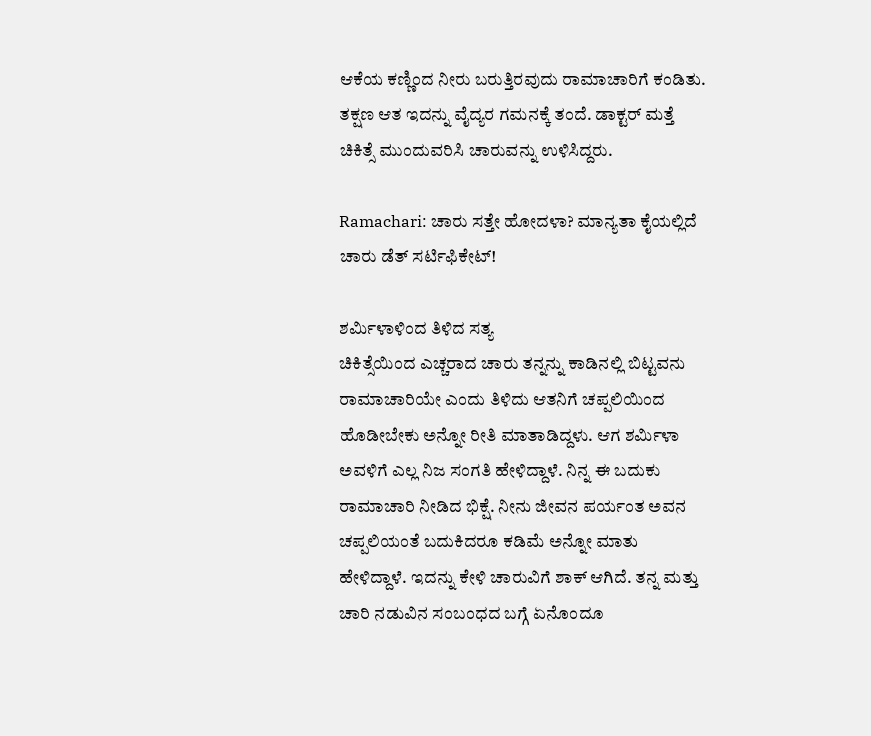ಆಕೆಯ ಕಣ್ಣಿಂದ ನೀರು ಬರುತ್ತಿರವುದು ರಾಮಾಚಾರಿಗೆ ಕಂಡಿತು. ತಕ್ಷಣ ಆತ ಇದನ್ನು ವೈದ್ಯರ ಗಮನಕ್ಕೆ ತಂದೆ. ಡಾಕ್ಟರ್ ಮತ್ತೆ ಚಿಕಿತ್ಸೆ ಮುಂದುವರಿಸಿ ಚಾರುವನ್ನು ಉಳಿಸಿದ್ದರು.

Ramachari: ಚಾರು ಸತ್ತೇ ಹೋದಳಾ? ಮಾನ್ಯತಾ ಕೈಯಲ್ಲಿದೆ ಚಾರು ಡೆತ್‌ ಸರ್ಟಿಫಿಕೇಟ್‌!

ಶರ್ಮಿಳಾಳಿಂದ ತಿಳಿದ ಸತ್ಯ
ಚಿಕಿತ್ಸೆಯಿಂದ ಎಚ್ಚರಾದ ಚಾರು ತನ್ನನ್ನು ಕಾಡಿನಲ್ಲಿ ಬಿಟ್ಟವನು ರಾಮಾಚಾರಿಯೇ ಎಂದು ತಿಳಿದು ಆತನಿಗೆ ಚಪ್ಪಲಿಯಿಂದ ಹೊಡೀಬೇಕು ಅನ್ನೋ ರೀತಿ ಮಾತಾಡಿದ್ದಳು. ಆಗ ಶರ್ಮಿಳಾ ಅವಳಿಗೆ ಎಲ್ಲ ನಿಜ ಸಂಗತಿ ಹೇಳಿದ್ದಾಳೆ. ನಿನ್ನ ಈ ಬದುಕು ರಾಮಾಚಾರಿ ನೀಡಿದ ಭಿಕ್ಷೆ. ನೀನು ಜೀವನ ಪರ್ಯಂತ ಅವನ ಚಪ್ಪಲಿಯಂತೆ ಬದುಕಿದರೂ ಕಡಿಮೆ ಅನ್ನೋ ಮಾತು ಹೇಳಿದ್ದಾಳೆ. ಇದನ್ನು ಕೇಳಿ ಚಾರುವಿಗೆ ಶಾಕ್ ಆಗಿದೆ. ತನ್ನ ಮತ್ತು ಚಾರಿ ನಡುವಿನ ಸಂಬಂಧದ ಬಗ್ಗೆ ಏನೊಂದೂ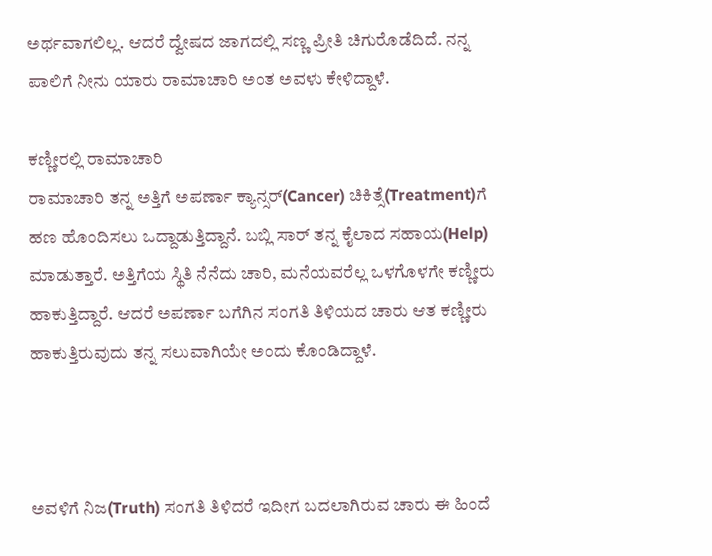ಅರ್ಥವಾಗಲಿಲ್ಲ. ಆದರೆ ದ್ವೇಷದ ಜಾಗದಲ್ಲಿ ಸಣ್ಣ ಪ್ರೀತಿ ಚಿಗುರೊಡೆದಿದೆ. ನನ್ನ ಪಾಲಿಗೆ ನೀನು ಯಾರು ರಾಮಾಚಾರಿ ಅಂತ ಅವಳು ಕೇಳಿದ್ದಾಳೆ.

ಕಣ್ಣೀರಲ್ಲಿ ರಾಮಾಚಾರಿ
ರಾಮಾಚಾರಿ ತನ್ನ ಅತ್ತಿಗೆ ಅಪರ್ಣಾ ಕ್ಯಾನ್ಸರ್(Cancer) ಚಿಕಿತ್ಸೆ(Treatment)ಗೆ ಹಣ ಹೊಂದಿಸಲು ಒದ್ದಾಡುತ್ತಿದ್ದಾನೆ. ಬಬ್ಲಿ ಸಾರ್ ತನ್ನ ಕೈಲಾದ ಸಹಾಯ(Help) ಮಾಡುತ್ತಾರೆ. ಅತ್ತಿಗೆಯ ಸ್ಥಿತಿ ನೆನೆದು ಚಾರಿ, ಮನೆಯವರೆಲ್ಲ ಒಳಗೊಳಗೇ ಕಣ್ಣೀರು ಹಾಕುತ್ತಿದ್ದಾರೆ. ಆದರೆ ಅಪರ್ಣಾ ಬಗೆಗಿನ ಸಂಗತಿ ತಿಳಿಯದ ಚಾರು ಆತ ಕಣ್ಣೀರು ಹಾಕುತ್ತಿರುವುದು ತನ್ನ ಸಲುವಾಗಿಯೇ ಅಂದು ಕೊಂಡಿದ್ದಾಳೆ.



ಅವಳಿಗೆ ನಿಜ(Truth) ಸಂಗತಿ ತಿಳಿದರೆ ಇದೀಗ ಬದಲಾಗಿರುವ ಚಾರು ಈ ಹಿಂದೆ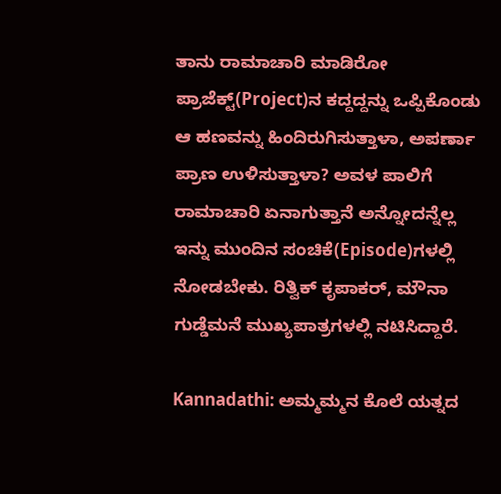ತಾನು ರಾಮಾಚಾರಿ ಮಾಡಿರೋ ಪ್ರಾಜೆಕ್ಟ್‌(Project)ನ ಕದ್ದದ್ದನ್ನು ಒಪ್ಪಿಕೊಂಡು ಆ ಹಣವನ್ನು ಹಿಂದಿರುಗಿಸುತ್ತಾಳಾ, ಅಪರ್ಣಾ ಪ್ರಾಣ ಉಳಿಸುತ್ತಾಳಾ? ಅವಳ ಪಾಲಿಗೆ ರಾಮಾಚಾರಿ ಏನಾಗುತ್ತಾನೆ ಅನ್ನೋದನ್ನೆಲ್ಲ ಇನ್ನು ಮುಂದಿನ ಸಂಚಿಕೆ(Episode)ಗಳಲ್ಲಿ ನೋಡಬೇಕು. ರಿತ್ವಿಕ್ ಕೃಪಾಕರ್, ಮೌನಾ ಗುಡ್ಡೆಮನೆ ಮುಖ್ಯಪಾತ್ರಗಳಲ್ಲಿ ನಟಿಸಿದ್ದಾರೆ.

Kannadathi: ಅಮ್ಮಮ್ಮನ ಕೊಲೆ ಯತ್ನದ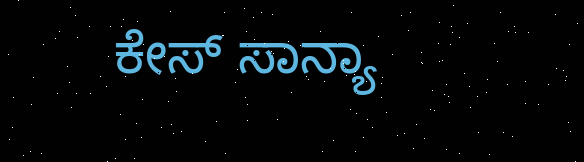ಕೇಸ್‌ ಸಾನ್ಯಾ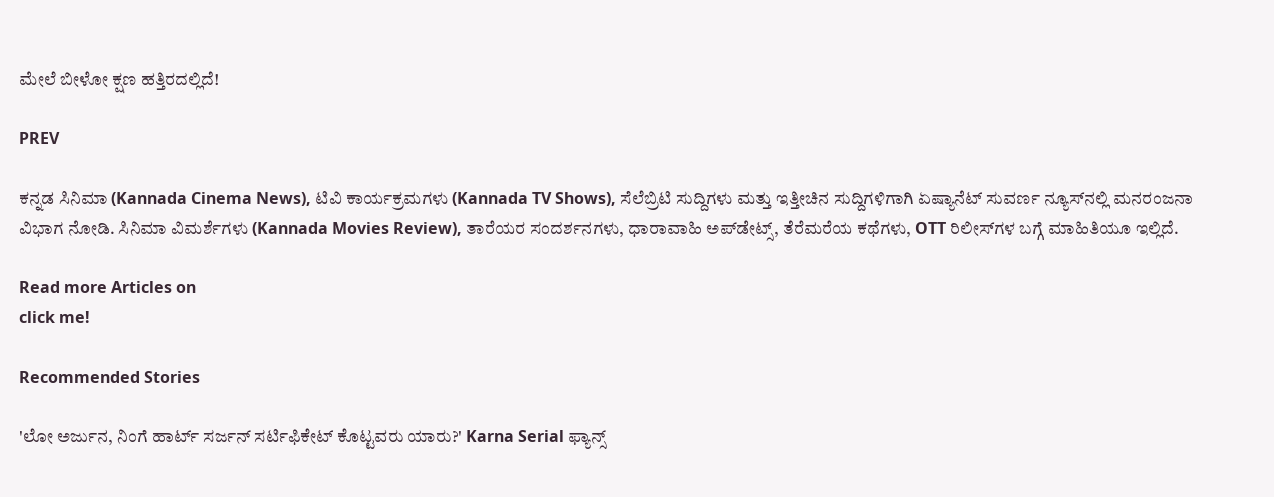ಮೇಲೆ ಬೀಳೋ ಕ್ಷಣ ಹತ್ತಿರದಲ್ಲಿದೆ!

PREV

ಕನ್ನಡ ಸಿನಿಮಾ (Kannada Cinema News), ಟಿವಿ ಕಾರ್ಯಕ್ರಮಗಳು (Kannada TV Shows), ಸೆಲೆಬ್ರಿಟಿ ಸುದ್ದಿಗಳು ಮತ್ತು ಇತ್ತೀಚಿನ ಸುದ್ದಿಗಳಿಗಾಗಿ ಏಷ್ಯಾನೆಟ್ ಸುವರ್ಣ ನ್ಯೂಸ್‌ನಲ್ಲಿ ಮನರಂಜನಾ ವಿಭಾಗ ನೋಡಿ. ಸಿನಿಮಾ ವಿಮರ್ಶೆಗಳು (Kannada Movies Review), ತಾರೆಯರ ಸಂದರ್ಶನಗಳು, ಧಾರಾವಾಹಿ ಅಪ್‌ಡೇಟ್ಸ್‌, ತೆರೆಮರೆಯ ಕಥೆಗಳು, OTT ರಿಲೀಸ್‌ಗಳ ಬಗ್ಗೆ ಮಾಹಿತಿಯೂ ಇಲ್ಲಿದೆ.

Read more Articles on
click me!

Recommended Stories

'ಲೋ ಅರ್ಜುನ, ನಿಂಗೆ ಹಾರ್ಟ್ ಸರ್ಜನ್ ಸರ್ಟಿಫಿಕೇಟ್ ಕೊಟ್ಟವರು ಯಾರು?' Karna Serial ಫ್ಯಾನ್ಸ್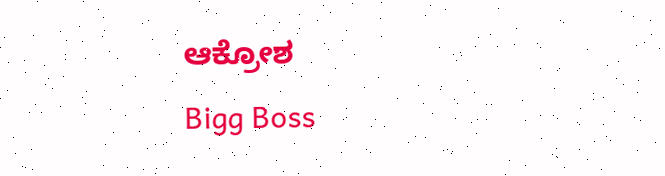ಆಕ್ರೋಶ
Bigg Boss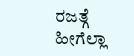ರಜತ್ಗೆ ಹೀಗೆಲ್ಲಾ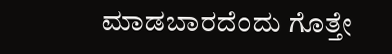ಮಾಡಬಾರದೆಂದು ಗೊತ್ತೇ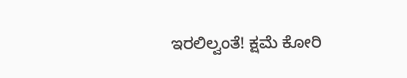ಇರಲಿಲ್ವಂತೆ! ಕ್ಷಮೆ ಕೋರಿ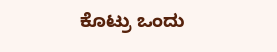ಕೊಟ್ರು ಒಂದು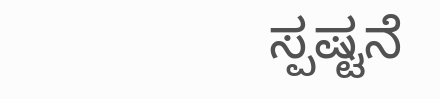ಸ್ಪಷ್ಟನೆ